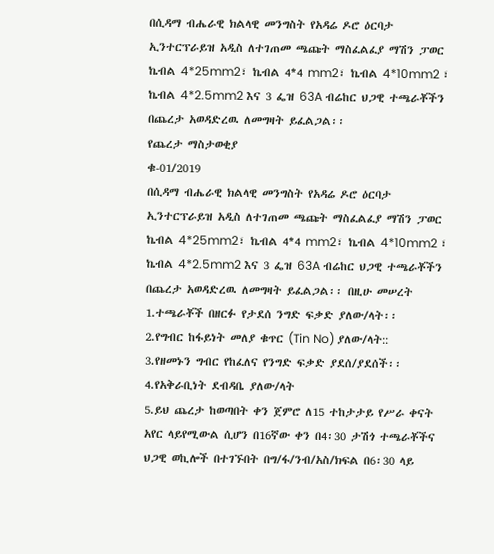በሲዳማ ብሔራዊ ክልላዊ መንግስት የአዳሬ ዶሮ ዕርባታ ኢንተርፕራይዝ አዲስ ለተገጠመ ጫጩት ማስፈልፈያ ማሽን ፓወር ኬብል 4*25mm2፣ ኬብል 4*4 mm2፣ ኬብል 4*10mm2 ፣ ኬብል 4*2.5mm2 እና 3 ፌዝ 63A ብሬከር ህጋዊ ተጫራቾችን በጨረታ አወዳድረዉ ለመግዛት ይፈልጋል፡፡
የጨረታ ማስታወቂያ
ቁ-01/2019
በሲዳማ ብሔራዊ ክልላዊ መንግስት የአዳሬ ዶሮ ዕርባታ ኢንተርፕራይዝ አዲስ ለተገጠመ ጫጩት ማስፈልፈያ ማሽን ፓወር ኬብል 4*25mm2፣ ኬብል 4*4 mm2፣ ኬብል 4*10mm2 ፣ ኬብል 4*2.5mm2 እና 3 ፌዝ 63A ብሬከር ህጋዊ ተጫራቾችን በጨረታ አወዳድረዉ ለመግዛት ይፈልጋል፡፡ በዚሁ መሠረት
1.ተጫራቾች በዘርፉ የታደሰ ንግድ ፍቃድ ያለው/ላት፡፡
2.የግብር ከፋይነት መለያ ቁጥር (Tin No) ያለው/ላት::
3.የዘመኑን ግብር የከፈለና የንግድ ፍቃድ ያደሰ/ያደሰች፡፡
4.የአቅራቢነት ደብዳቤ ያለው/ላት
5.ይህ ጨረታ ከወጣበት ቀን ጀምሮ ለ15 ተከታታይ የሥራ ቀናት አየር ላይየሚውል ሲሆን በ16ኛው ቀን በ4፡30 ታሽጎ ተጫራቾችና ህጋዊ ወኪሎች በተገኙበት በግ/ፋ/ንብ/አስ/ክፍል በ6፡30 ላይ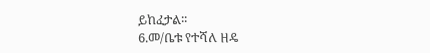ይከፈታል፡፡
6.መ/ቤቱ የተሻለ ዘዴ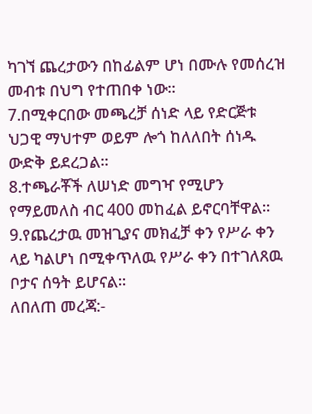ካገኘ ጨረታውን በከፊልም ሆነ በሙሉ የመሰረዝ መብቱ በህግ የተጠበቀ ነው፡፡
7.በሚቀርበው መጫረቻ ሰነድ ላይ የድርጅቱ ህጋዊ ማህተም ወይም ሎጎ ከለለበት ሰነዱ ውድቅ ይደረጋል፡፡
8.ተጫራቾች ለሠነድ መግዣ የሚሆን የማይመለስ ብር 400 መከፈል ይኖርባቸዋል፡፡
9.የጨረታዉ መዝጊያና መክፈቻ ቀን የሥራ ቀን ላይ ካልሆነ በሚቀጥለዉ የሥራ ቀን በተገለጸዉ ቦታና ሰዓት ይሆናል፡፡
ለበለጠ መረጃ:-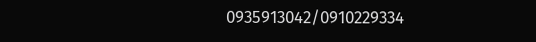0935913042/0910229334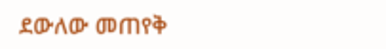ደውለው መጠየቅ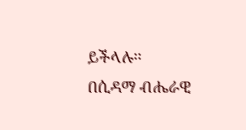ይችላሉ፡፡
በሲዳማ ብሔራዊ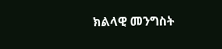ክልላዊ መንግስት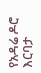የአዳሬ ዶሮ እርባታ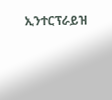ኢንተርፕራይዝ